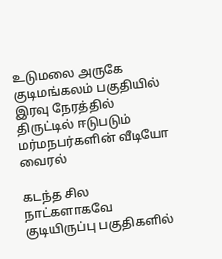உடுமலை அருகே குடிமங்கலம் பகுதியில் இரவு நேரத்தில் திருட்டில் ஈடுபடும் மர்மநபர்களின் வீடியோ வைரல்

கடந்த சில நாட்களாகவே குடியிருப்பு பகுதிகளில்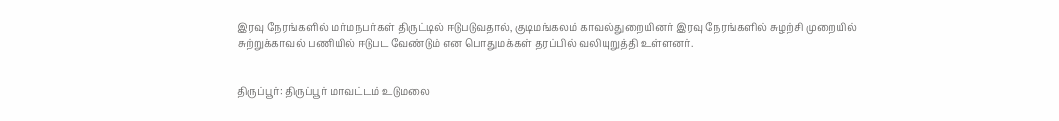இரவு நேரங்களில் மர்மநபர்கள் திருட்டில் ஈடுபடுவதால், குடிமங்கலம் காவல்துறையினர் இரவு நேரங்களில் சுழற்சி முறையில் சுற்றுக்காவல் பணியில் ஈடுபட வேண்டும் என பொதுமக்கள் தரப்பில் வலியுறுத்தி உள்ளனர்.


திருப்பூர்: திருப்பூர் மாவட்டம் உடுமலை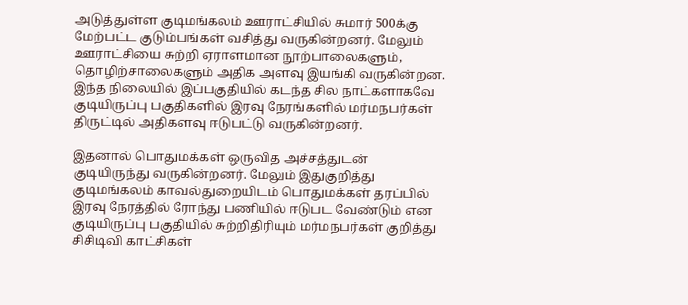அடுத்துள்ள குடிமங்கலம் ஊராட்சியில் சுமார் 500க்கு மேற்பட்ட குடும்பங்கள் வசித்து வருகின்றனர். மேலும் ஊராட்சியை சுற்றி ஏராளமான நூற்பாலைகளும், தொழிற்சாலைகளும் அதிக அளவு இயங்கி வருகின்றன. இந்த நிலையில் இப்பகுதியில் கடந்த சில நாட்களாகவே குடியிருப்பு பகுதிகளில் இரவு நேரங்களில் மர்மநபர்கள் திருட்டில் அதிகளவு ஈடுபட்டு வருகின்றனர்.

இதனால் பொதுமக்கள் ஒருவித அச்சத்துடன் குடியிருந்து வருகின்றனர். மேலும் இதுகுறித்து குடிமங்கலம் காவல்துறையிடம் பொதுமக்கள் தரப்பில் இரவு நேரத்தில் ரோந்து பணியில் ஈடுபட வேண்டும் என குடியிருப்பு பகுதியில் சுற்றிதிரியும் மர்மநபர்கள் குறித்து சிசிடிவி காட்சிகள்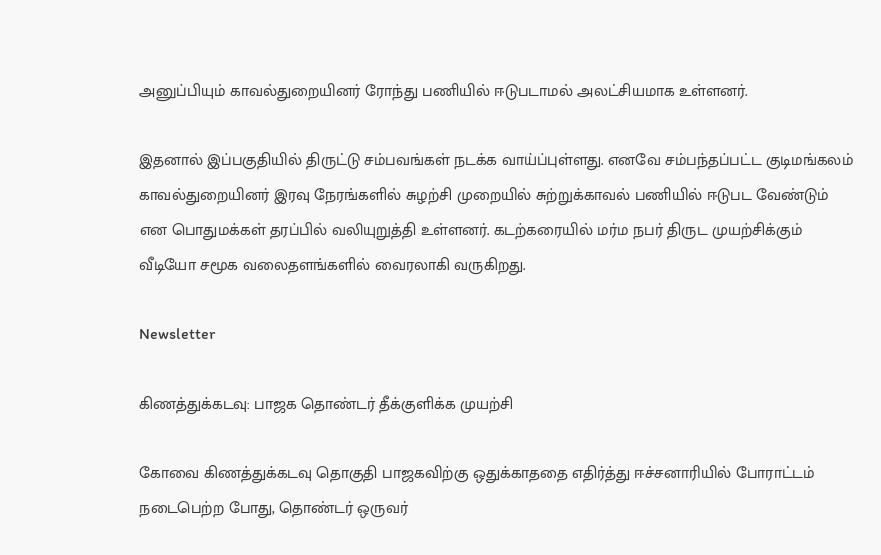அனுப்பியும் காவல்துறையினர் ரோந்து பணியில் ஈடுபடாமல் அலட்சியமாக உள்ளனர்.

இதனால் இப்பகுதியில் திருட்டு சம்பவங்கள் நடக்க வாய்ப்புள்ளது. எனவே சம்பந்தப்பட்ட குடிமங்கலம் காவல்துறையினர் இரவு நேரங்களில் சுழற்சி முறையில் சுற்றுக்காவல் பணியில் ஈடுபட வேண்டும் என பொதுமக்கள் தரப்பில் வலியுறுத்தி உள்ளனர். கடற்கரையில் மர்ம நபர் திருட முயற்சிக்கும் வீடியோ சமூக வலைதளங்களில் வைரலாகி வருகிறது.

Newsletter

கிணத்துக்கடவு: பாஜக தொண்டர் தீக்குளிக்க முயற்சி

கோவை கிணத்துக்கடவு தொகுதி பாஜகவிற்கு ஒதுக்காததை எதிர்த்து ஈச்சனாரியில் போராட்டம் நடைபெற்ற போது, தொண்டர் ஒருவர்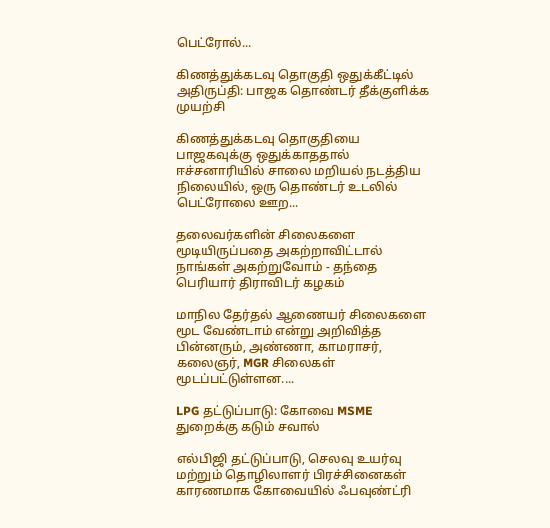பெட்ரோல்...

கிணத்துக்கடவு தொகுதி ஒதுக்கீட்டில் அதிருப்தி: பாஜக தொண்டர் தீக்குளிக்க முயற்சி

கிணத்துக்கடவு தொகுதியை பாஜகவுக்கு ஒதுக்காததால் ஈச்சனாரியில் சாலை மறியல் நடத்திய நிலையில், ஒரு தொண்டர் உடலில் பெட்ரோலை ஊற...

தலைவர்களின் சிலைகளை மூடியிருப்பதை அகற்றாவிட்டால் நாங்கள் அகற்றுவோம் - தந்தை பெரியார் திராவிடர் கழகம்

மாநில தேர்தல் ஆணையர் சிலைகளை மூட வேண்டாம் என்று அறிவித்த பின்னரும், அண்ணா, காமராசர், கலைஞர், MGR சிலைகள் மூடப்பட்டுள்ளன....

LPG தட்டுப்பாடு: கோவை MSME துறைக்கு கடும் சவால்

எல்பிஜி தட்டுப்பாடு, செலவு உயர்வு மற்றும் தொழிலாளர் பிரச்சினைகள் காரணமாக கோவையில் ஃபவுண்ட்ரி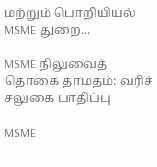மற்றும் பொறியியல் MSME துறை...

MSME நிலுவைத் தொகை தாமதம்: வரிச் சலுகை பாதிப்பு

MSME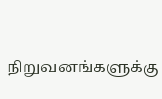நிறுவனங்களுக்கு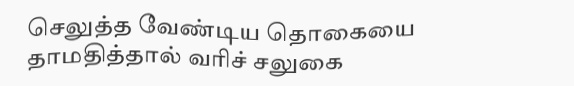செலுத்த வேண்டிய தொகையை தாமதித்தால் வரிச் சலுகை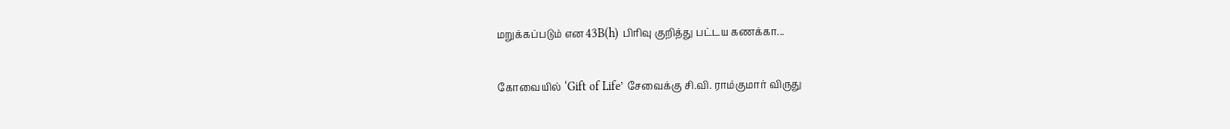மறுக்கப்படும் என 43B(h) பிரிவு குறித்து பட்டய கணக்கா...

கோவையில் ‘Gift of Life’ சேவைக்கு சி.வி. ராம்குமார் விருது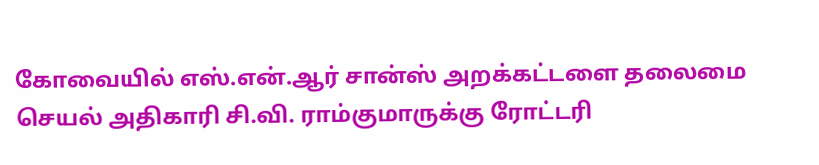கோவையில் எஸ்.என்.ஆர் சான்ஸ் அறக்கட்டளை தலைமை செயல் அதிகாரி சி.வி. ராம்குமாருக்கு ரோட்டரி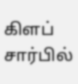கிளப் சார்பில்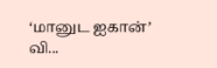‘மானுட ஐகான்’ வி...